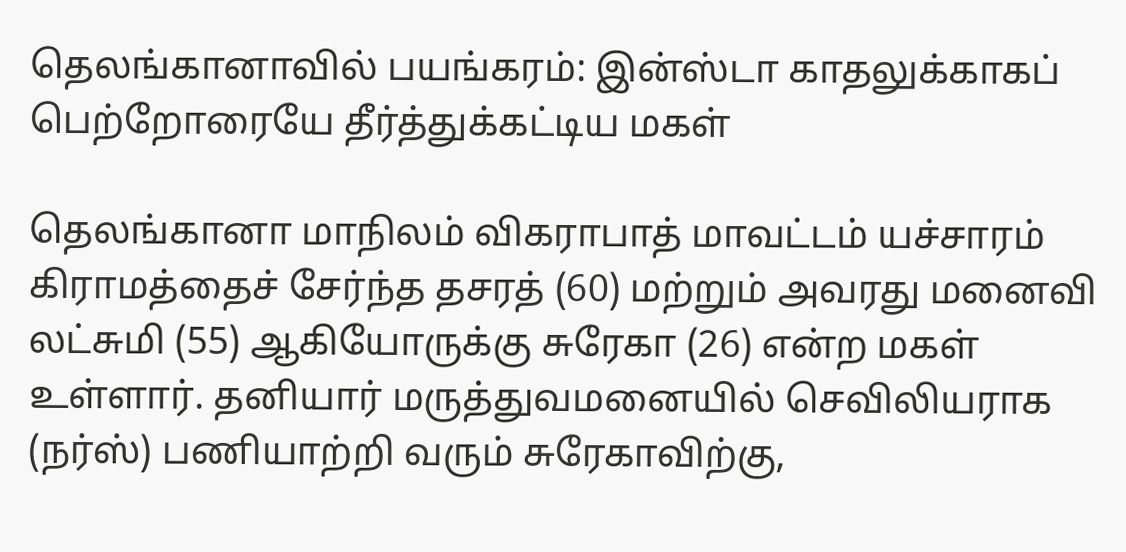தெலங்கானாவில் பயங்கரம்: இன்ஸ்டா காதலுக்காகப் பெற்றோரையே தீர்த்துக்கட்டிய மகள்

தெலங்கானா மாநிலம் விகராபாத் மாவட்டம் யச்சாரம் கிராமத்தைச் சேர்ந்த தசரத் (60) மற்றும் அவரது மனைவி லட்சுமி (55) ஆகியோருக்கு சுரேகா (26) என்ற மகள் உள்ளார். தனியார் மருத்துவமனையில் செவிலியராக (நர்ஸ்) பணியாற்றி வரும் சுரேகாவிற்கு,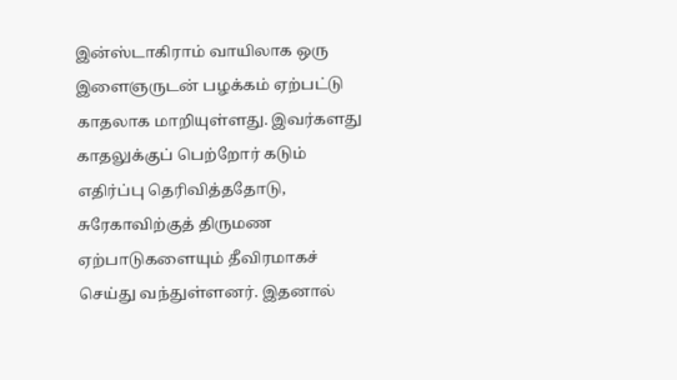இன்ஸ்டாகிராம் வாயிலாக ஒரு இளைஞருடன் பழக்கம் ஏற்பட்டு காதலாக மாறியுள்ளது. இவர்களது காதலுக்குப் பெற்றோர் கடும் எதிர்ப்பு தெரிவித்ததோடு, சுரேகாவிற்குத் திருமண ஏற்பாடுகளையும் தீவிரமாகச் செய்து வந்துள்ளனர். இதனால்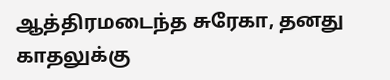ஆத்திரமடைந்த சுரேகா, தனது காதலுக்கு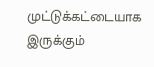முட்டுக்கட்டையாக இருக்கும்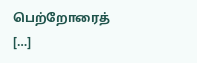பெற்றோரைத் […]